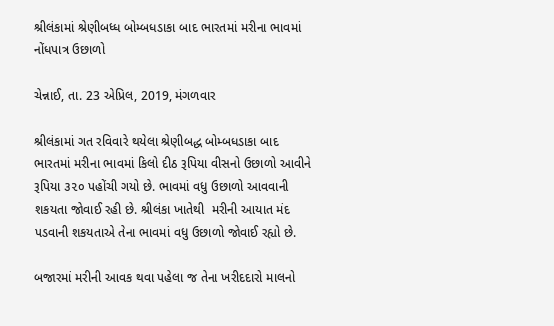શ્રીલંકામાં શ્રેણીબધ્ધ બોમ્બધડાકા બાદ ભારતમાં મરીના ભાવમાં નોંધપાત્ર ઉછાળો

ચેન્નાઈ, તા. 23 એપ્રિલ, 2019, મંગળવાર

શ્રીલંકામાં ગત રવિવારે થયેલા શ્રેણીબદ્ધ બોમ્બધડાકા બાદ ભારતમાં મરીના ભાવમાં કિલો દીઠ રૂપિયા વીસનો ઉછાળો આવીને રૂપિયા ૩૨૦ પહોંચી ગયો છે. ભાવમાં વધુ ઉછાળો આવવાની શકયતા જોવાઈ રહી છે. શ્રીલંકા ખાતેથી  મરીની આયાત મંદ પડવાની શકયતાએ તેના ભાવમાં વધુ ઉછાળો જોવાઈ રહ્યો છે.

બજારમાં મરીની આવક થવા પહેલા જ તેના ખરીદદારો માલનો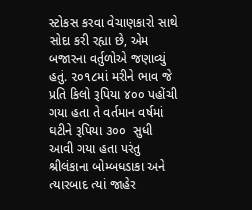સ્ટોકસ કરવા વેચાણકારો સાથે સોદા કરી રહ્યા છે, એમ બજારના વર્તુળોએ જણાવ્યું હતું. ૨૦૧૮માં મરીને ભાવ જે પ્રતિ કિલો રૂપિયા ૪૦૦ પહોંચી ગયા હતા તે વર્તમાન વર્ષમાં ઘટીને રૂપિયા ૩૦૦  સુધી આવી ગયા હતા પરંતુ શ્રીલંકાના બોમ્બધડાકા અને ત્યારબાદ ત્યાં જાહેર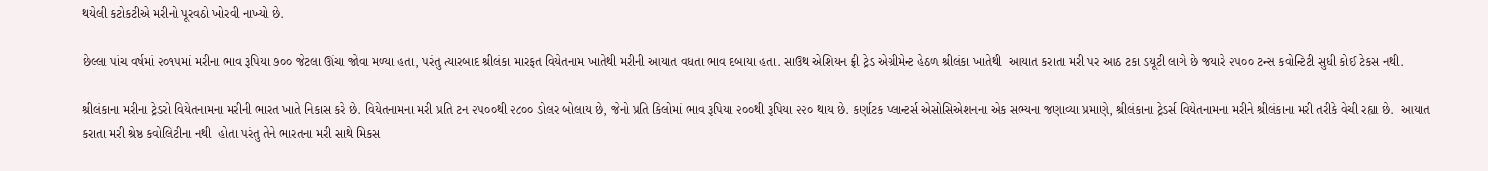થયેલી કટોકટીએ મરીનો પૂરવઠો ખોરવી નાખ્યો છે.

છેલ્લા પાંચ વર્ષમાં ૨૦૧૫માં મરીના ભાવ રૂપિયા ૭૦૦ જેટલા ઊંચા જોવા મળ્યા હતા, પરંતુ ત્યારબાદ શ્રીલંકા મારફત વિયેતનામ ખાતેથી મરીની આયાત વધતા ભાવ દબાયા હતા. સાઉથ એશિયન ફ્રી ટ્રેડ એગ્રીમેન્ટ હેઠળ શ્રીલંકા ખાતેથી  આયાત કરાતા મરી પર આઠ ટકા ડયૂટી લાગે છે જયારે ૨૫૦૦ ટન્સ કવોન્ટિટી સુધી કોઈ ટેકસ નથી.

શ્રીલંકાના મરીના ટ્રેડરો વિયેતનામના મરીની ભારત ખાતે નિકાસ કરે છે. વિયેતનામના મરી પ્રતિ ટન ૨૫૦૦થી ૨૮૦૦ ડોલર બોલાય છે, જેનો પ્રતિ કિલોમાં ભાવ રૂપિયા ૨૦૦થી રૂપિયા ૨૨૦ થાય છે. કર્ણાટક પ્લાન્ટર્સ એસોસિએશનના એક સભ્યના જણાવ્યા પ્રમાણે, શ્રીલંકાના ટ્રેડર્સ વિયેતનામના મરીને શ્રીલંકાના મરી તરીકે વેચી રહ્યા છે.  આયાત કરાતા મરી શ્રેષ્ઠ કવોલિટીના નથી  હોતા પરંતુ તેને ભારતના મરી સાથે મિકસ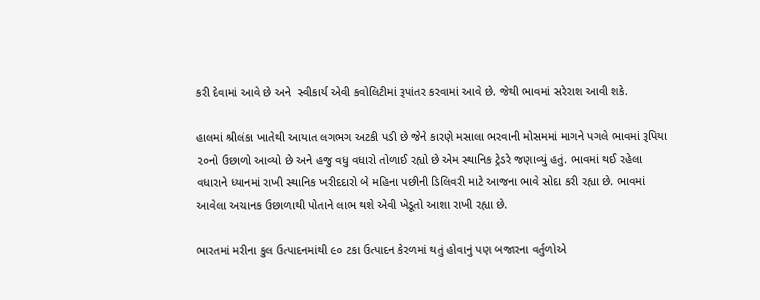કરી દેવામાં આવે છે અને  સ્વીકાર્ય એવી કવોલિટીમાં રૂપાંતર કરવામાં આવે છે. જેથી ભાવમાં સરેરાશ આવી શકે.

હાલમાં શ્રીલંકા ખાતેથી આયાત લગભગ અટકી પડી છે જેને કારણે મસાલા ભરવાની મોસમમાં માગને પગલે ભાવમાં રૂપિયા ૨૦નો ઉછાળો આવ્યો છે અને હજુ વધુ વધારો તોળાઈ રહ્યો છે એમ સ્થાનિક ટ્રેડરે જણાવ્યું હતું. ભાવમાં થઈ રહેલા વધારાને ધ્યાનમાં રાખી સ્થાનિક ખરીદદારો બે મહિના પછીની ડિલિવરી માટે આજના ભાવે સોદા કરી રહ્યા છે. ભાવમાં આવેલા અચાનક ઉછાળાથી પોતાને લાભ થશે એવી ખેડૂતો આશા રાખી રહ્યા છે.

ભારતમાં મરીના કુલ ઉત્પાદનમાંથી ૯૦ ટકા ઉત્પાદન કેરળમાં થતું હોવાનું પણ બજારના વર્તુળોએ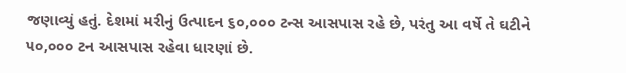જણાવ્યું હતું. દેશમાં મરીનું ઉત્પાદન ૬૦,૦૦૦ ટન્સ આસપાસ રહે છે, પરંતુ આ વર્ષે તે ઘટીને ૫૦,૦૦૦ ટન આસપાસ રહેવા ધારણાં છે.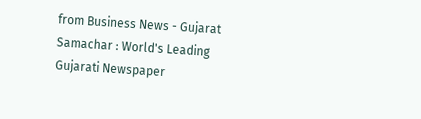from Business News - Gujarat Samachar : World's Leading Gujarati Newspaper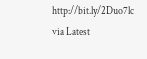http://bit.ly/2Duo7lc
via Latest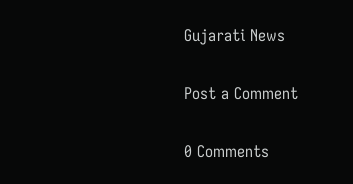Gujarati News

Post a Comment

0 Comments